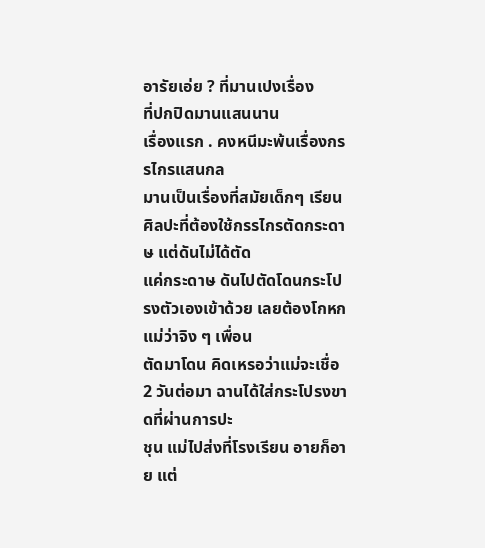อารัยเอ่ย ? ที่มานเปงเรื่อง
ที่ปกปิดมานแสนนาน
เรื่องแรก . คงหนีมะพ้นเรื่องกรรไกรแสนกล
มานเป็นเรื่องที่สมัยเด็กๆ เรียน ศิลปะที่ต้องใช้กรรไกรตัดกระดาษ แต่ดันไม่ได้ตัด
แค่กระดาษ ดันไปตัดโดนกระโปรงตัวเองเข้าด้วย เลยต้องโกหกแม่ว่าจิง ๆ เพื่อน
ตัดมาโดน คิดเหรอว่าแม่จะเชื่อ 2 วันต่อมา ฉานได้ใส่กระโปรงขาดที่ผ่านการปะ
ชุน แม่ไปส่งที่โรงเรียน อายก็อาย แต่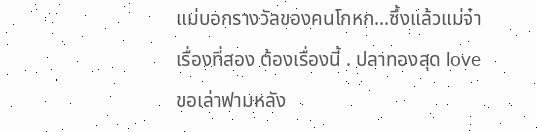แม่บอกรางวัลของคนโกหก...ซึ้งแล้วแม่จ๋า
เรื่องที่สอง ต้องเรื่องนี้ . ปลาทองสุด love
ขอเล่าฟามหลัง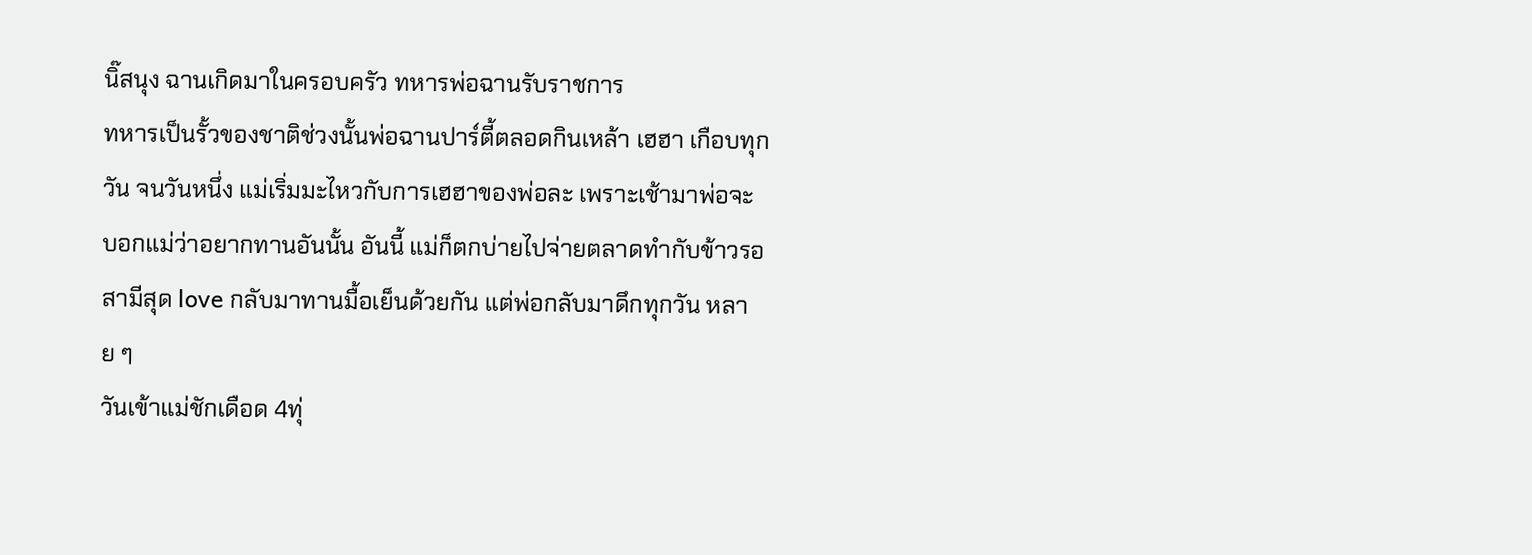นิ๊สนุง ฉานเกิดมาในครอบครัว ทหารพ่อฉานรับราชการ
ทหารเป็นรั้วของชาติช่วงนั้นพ่อฉานปาร์ตี้ตลอดกินเหล้า เฮฮา เกือบทุก
วัน จนวันหนึ่ง แม่เริ่มมะไหวกับการเฮฮาของพ่อละ เพราะเช้ามาพ่อจะ
บอกแม่ว่าอยากทานอันนั้น อันนี้ แม่ก็ตกบ่ายไปจ่ายตลาดทำกับข้าวรอ
สามีสุด love กลับมาทานมื้อเย็นด้วยกัน แต่พ่อกลับมาดึกทุกวัน หลาย ๆ
วันเข้าแม่ชักเดือด 4ทุ่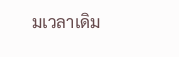มเวลาเดิม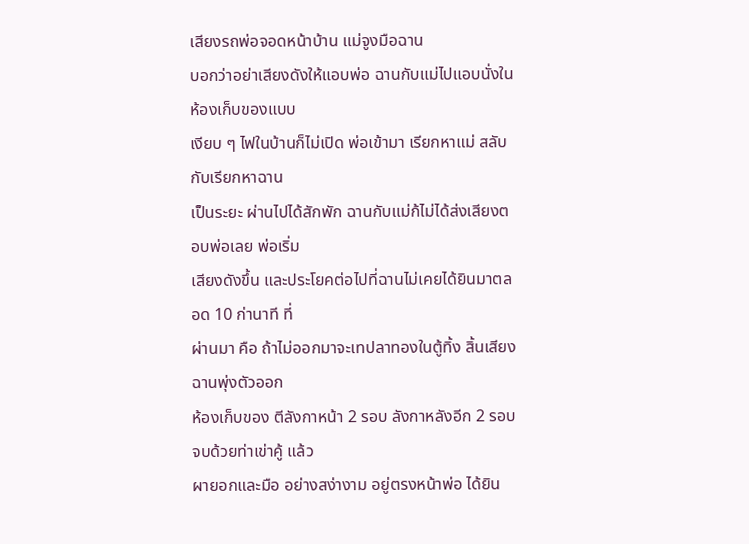เสียงรถพ่อจอดหน้าบ้าน แม่จูงมือฉาน
บอกว่าอย่าเสียงดังให้แอบพ่อ ฉานกับแม่ไปแอบนั่งในห้องเก็บของแบบ
เงียบ ๆ ไฟในบ้านก็ไม่เปิด พ่อเข้ามา เรียกหาแม่ สลับกับเรียกหาฉาน
เป็นระยะ ผ่านไปได้สักพัก ฉานกับแม่ก้ไม่ได้ส่งเสียงตอบพ่อเลย พ่อเริ่ม
เสียงดังขึ้น และประโยคต่อไปที่ฉานไม่เคยได้ยินมาตลอด 10 ก่านาที ที่
ผ่านมา คือ ถ้าไม่ออกมาจะเทปลาทองในตู้ทิ้ง สิ้นเสียง ฉานพุ่งตัวออก
ห้องเก็บของ ตีลังกาหน้า 2 รอบ ลังกาหลังอีก 2 รอบ จบด้วยท่าเข่าคู้ แล้ว
ผายอกและมือ อย่างสง่างาม อยู่ตรงหน้าพ่อ ได้ยิน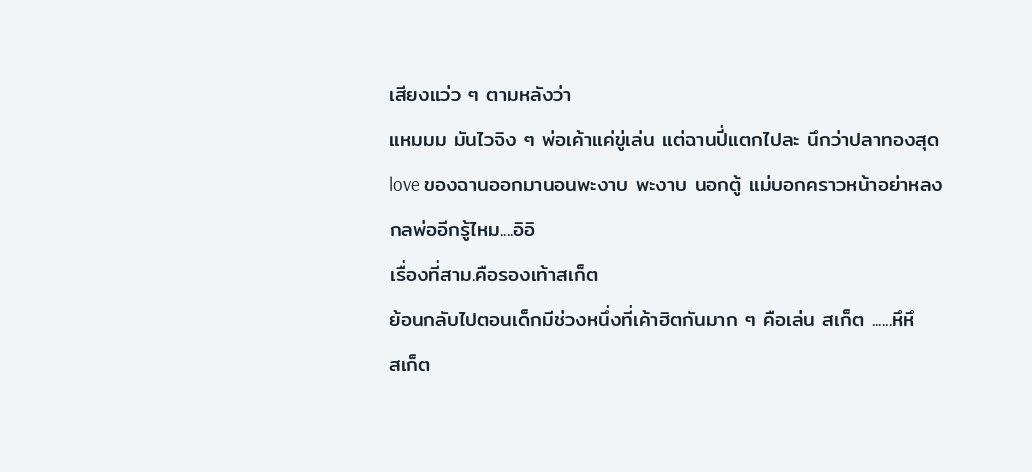เสียงแว่ว ๆ ตามหลังว่า
แหมมม มันไวจิง ๆ พ่อเค้าแค่ขู่เล่น แต่ฉานปี่แตกไปละ นึกว่าปลาทองสุด
love ของฉานออกมานอนพะงาบ พะงาบ นอกตู้ แม่บอกคราวหน้าอย่าหลง
กลพ่ออีกรู้ไหม....อิอิ
เรื่องที่สาม.คือรองเท้าสเก็ต
ย้อนกลับไปตอนเด็กมีช่วงหนึ่งที่เค้าฮิตกันมาก ๆ คือเล่น สเก็ต ......หึหึ
สเก็ต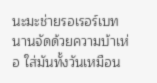นะมะช่ายรอเรอร์เบท นานจัดด้วยความบ้าเห่อ ใส่มันทั้งวันเหมือน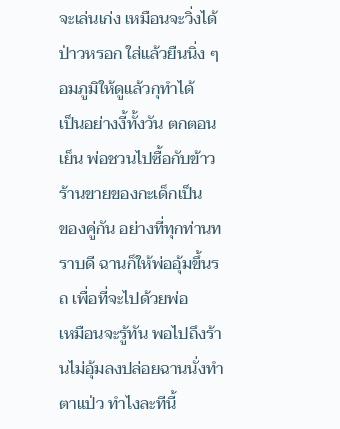จะเล่นเก่ง เหมือนจะวิ่งได้ ป่าวหรอก ใส่แล้วยืนนิ่ง ๆ อมภูมิให้ดูแล้วกุทำได้
เป็นอย่างงี้ทั้งวัน ตกตอนเย็น พ่อชวนไปซื้อกับข้าว ร้านขายของกะเด็กเป็น
ของคู่กัน อย่างที่ทุกท่านทราบดี ฉานก็ให้พ่ออุ้มขึ้นรถ เพื่อที่จะไปด้วยพ่อ
เหมือนจะรู้ทัน พอไปถึงร้านไม่อุ้มลงปล่อยฉานนั่งทำตาแป่ว ทำไงละทีนี้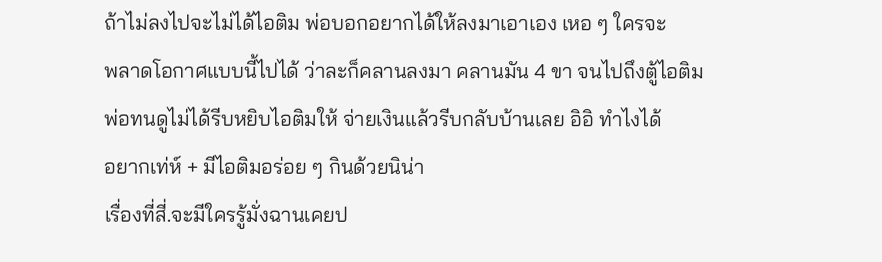ถ้าไม่ลงไปจะไม่ได้ไอติม พ่อบอกอยากได้ให้ลงมาเอาเอง เหอ ๆ ใครจะ
พลาดโอกาศแบบนี้ไปได้ ว่าละก็คลานลงมา คลานมัน 4 ขา จนไปถึงตู้ไอติม
พ่อทนดูไม่ได้รีบหยิบไอติมให้ จ่ายเงินแล้วรีบกลับบ้านเลย อิอิ ทำไงได้
อยากเท่ห์ + มีไอติมอร่อย ๆ กินด้วยนิน่า
เรื่องที่สี่.จะมีใครรู้มั่งฉานเคยป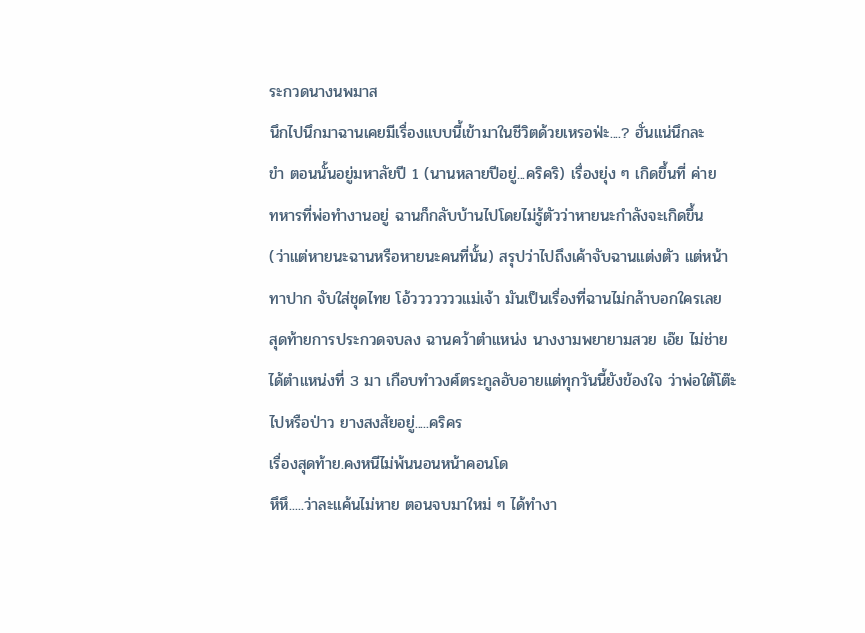ระกวดนางนพมาส
นึกไปนึกมาฉานเคยมีเรื่องแบบนี้เข้ามาในชีวิตด้วยเหรอฟ่ะ....? ฮั่นแน่นึกละ
ขำ ตอนนั้นอยู่มหาลัยปี 1 (นานหลายปีอยู่...คริคริ) เรื่องยุ่ง ๆ เกิดขึ้นที่ ค่าย
ทหารที่พ่อทำงานอยู่ ฉานก็กลับบ้านไปโดยไม่รู้ตัวว่าหายนะกำลังจะเกิดขึ้น
(ว่าแต่หายนะฉานหรือหายนะคนที่นั้น) สรุปว่าไปถึงเค้าจับฉานแต่งตัว แต่หน้า
ทาปาก จับใส่ชุดไทย โอ้วววววววแม่เจ้า มันเป็นเรื่องที่ฉานไม่กล้าบอกใครเลย
สุดท้ายการประกวดจบลง ฉานคว้าตำแหน่ง นางงามพยายามสวย เอ๊ย ไม่ช่าย
ได้ตำแหน่งที่ 3 มา เกือบทำวงศ์ตระกูลอับอายแต่ทุกวันนี้ยังข้องใจ ว่าพ่อใต้โต๊ะ
ไปหรือป่าว ยางสงสัยอยู่.....คริคร
เรื่องสุดท้าย.คงหนีไม่พ้นนอนหน้าคอนโด
หึหึ.....ว่าละแค้นไม่หาย ตอนจบมาใหม่ ๆ ได้ทำงา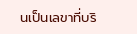นเป็นเลขาที่บริ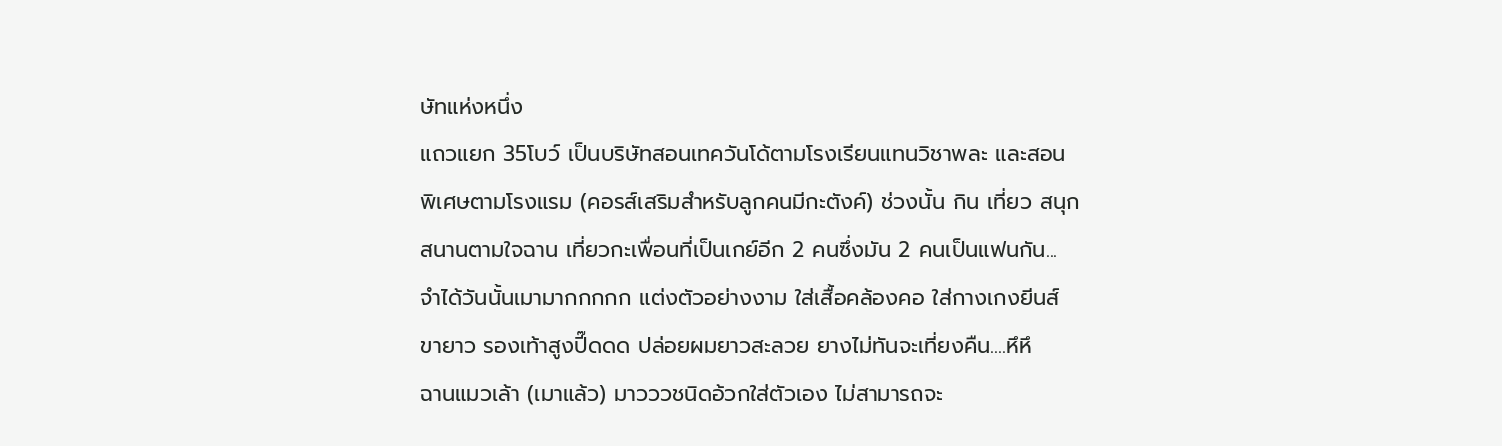ษัทแห่งหนึ่ง
แถวแยก 35โบว์ เป็นบริษัทสอนเทควันโด้ตามโรงเรียนแทนวิชาพละ และสอน
พิเศษตามโรงแรม (คอรส์เสริมสำหรับลูกคนมีกะตังค์) ช่วงนั้น กิน เที่ยว สนุก
สนานตามใจฉาน เที่ยวกะเพื่อนที่เป็นเกย์อีก 2 คนซึ่งมัน 2 คนเป็นแฟนกัน...
จำได้วันนั้นเมามากกกกก แต่งตัวอย่างงาม ใส่เสื้อคล้องคอ ใส่กางเกงยีนส์
ขายาว รองเท้าสูงปี๊ดดด ปล่อยผมยาวสะลวย ยางไม่ทันจะเที่ยงคืน....หึหึ
ฉานแมวเล้า (เมาแล้ว) มาวววชนิดอ้วกใส่ตัวเอง ไม่สามารถจะ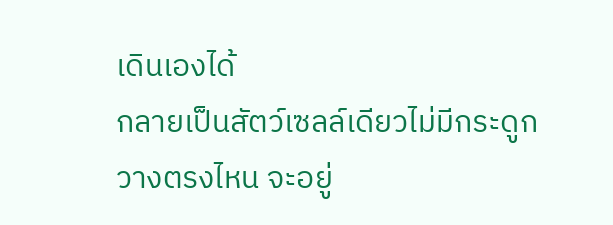เดินเองได้
กลายเป็นสัตว์เซลล์เดียวไม่มีกระดูก วางตรงไหน จะอยู่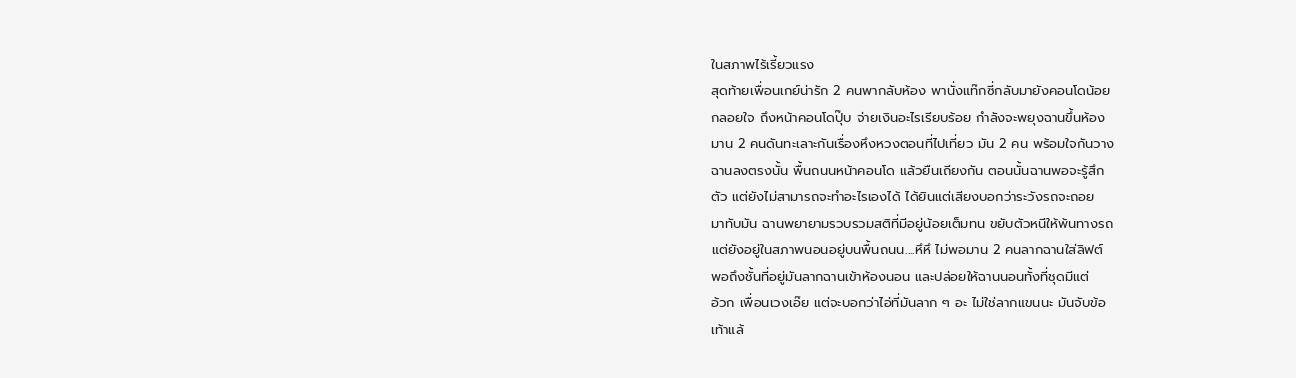ในสภาพไร้เรี้ยวแรง
สุดท้ายเพื่อนเกย์น่ารัก 2 คนพากลับห้อง พานั่งแท๊กซี่กลับมายังคอนโดน้อย
กลอยใจ ถึงหน้าคอนโดปุ๊บ จ่ายเงินอะไรเรียบร้อย กำลังจะพยุงฉานขึ้นห้อง
มาน 2 คนดันทะเลาะกันเรื่องหึงหวงตอนที่ไปเที่ยว มัน 2 คน พร้อมใจกันวาง
ฉานลงตรงนั้น พื้นถนนหน้าคอนโด แล้วยืนเถียงกัน ตอนนั้นฉานพอจะรู้สึก
ตัว แต่ยังไม่สามารถจะทำอะไรเองได้ ได้ยินแต่เสียงบอกว่าระวังรถจะถอย
มาทับมัน ฉานพยายามรวบรวมสติที่มีอยู่น้อยเต็มทน ขยับตัวหนีให้พ้นทางรถ
แต่ยังอยู่ในสภาพนอนอยู่บนพื้นถนน....หึหึ ไม่พอมาน 2 คนลากฉานใส่ลิฟต์
พอถึงชั้นที่อยู่มันลากฉานเข้าห้องนอน และปล่อยให้ฉานนอนทั้งที่ชุดมีแต่
อ้วก เพื่อนเวงเอ๊ย แต่จะบอกว่าไอ่ที่มันลาก ๆ อะ ไม่ใช่ลากแขนนะ มันจับข้อ
เท้าแล้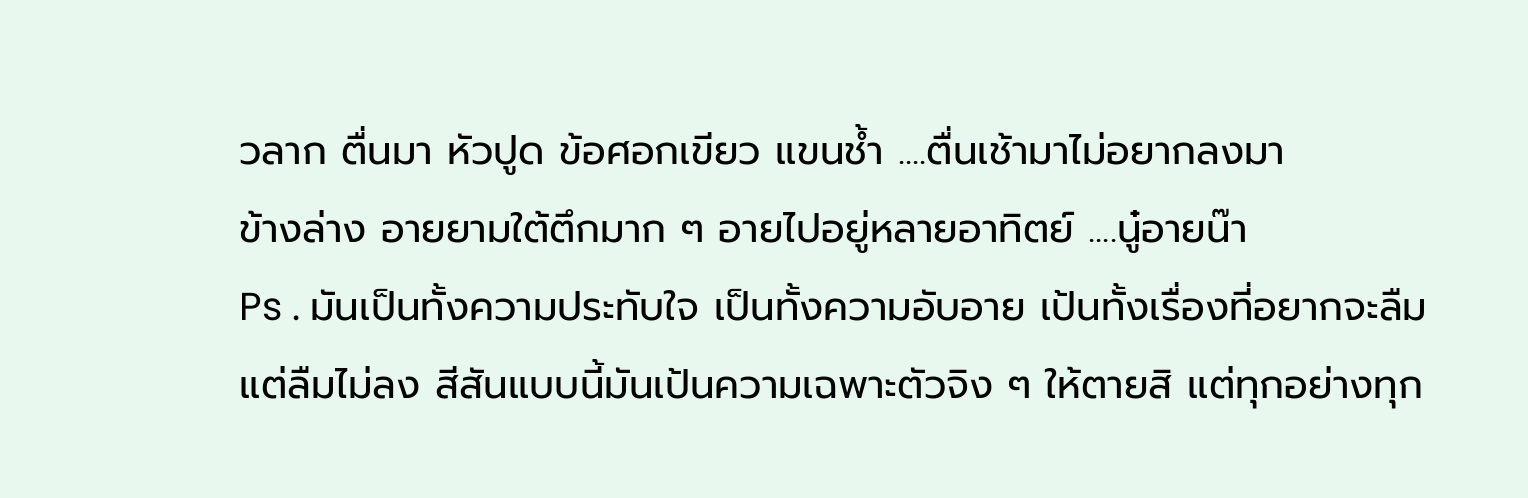วลาก ตื่นมา หัวปูด ข้อศอกเขียว แขนช้ำ ....ตื่นเช้ามาไม่อยากลงมา
ข้างล่าง อายยามใต้ตึกมาก ๆ อายไปอยู่หลายอาทิตย์ ....นู๋อายน๊า
Ps . มันเป็นทั้งความประทับใจ เป็นทั้งความอับอาย เป้นทั้งเรื่องที่อยากจะลืม
แต่ลืมไม่ลง สีสันแบบนี้มันเป้นความเฉพาะตัวจิง ๆ ให้ตายสิ แต่ทุกอย่างทุก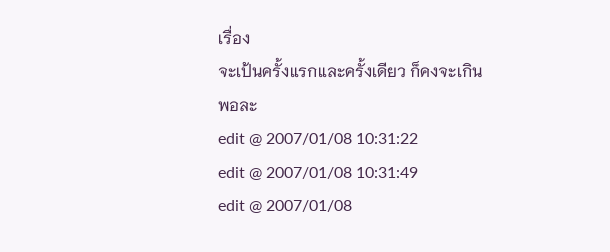เรื่อง
จะเป้นครั้งแรกและครั้งเดียว ก็คงจะเกินพอละ
edit @ 2007/01/08 10:31:22
edit @ 2007/01/08 10:31:49
edit @ 2007/01/08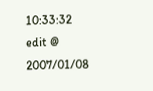10:33:32
edit @ 2007/01/08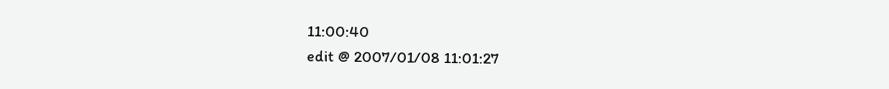11:00:40
edit @ 2007/01/08 11:01:27